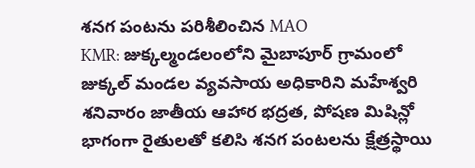శనగ పంటను పరిశీలించిన MAO
KMR: జుక్కల్మండలంలోని మైబాపూర్ గ్రామంలో జుక్కల్ మండల వ్యవసాయ అధికారిని మహేశ్వరి శనివారం జాతీయ ఆహార భద్రత, పోషణ మిషిన్లో భాగంగా రైతులతో కలిసి శనగ పంటలను క్షేత్రస్థాయి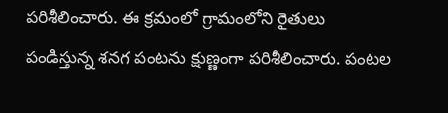పరిశీలించారు. ఈ క్రమంలో గ్రామంలోని రైతులు పండిస్తున్న శనగ పంటను క్షుణ్ణంగా పరిశీలించారు. పంటల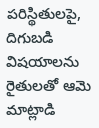పరిస్థితులపై, దిగుబడి విషయాలను రైతులతో ఆమె మాట్లాడి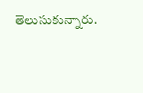తెలుసుకున్నారు.